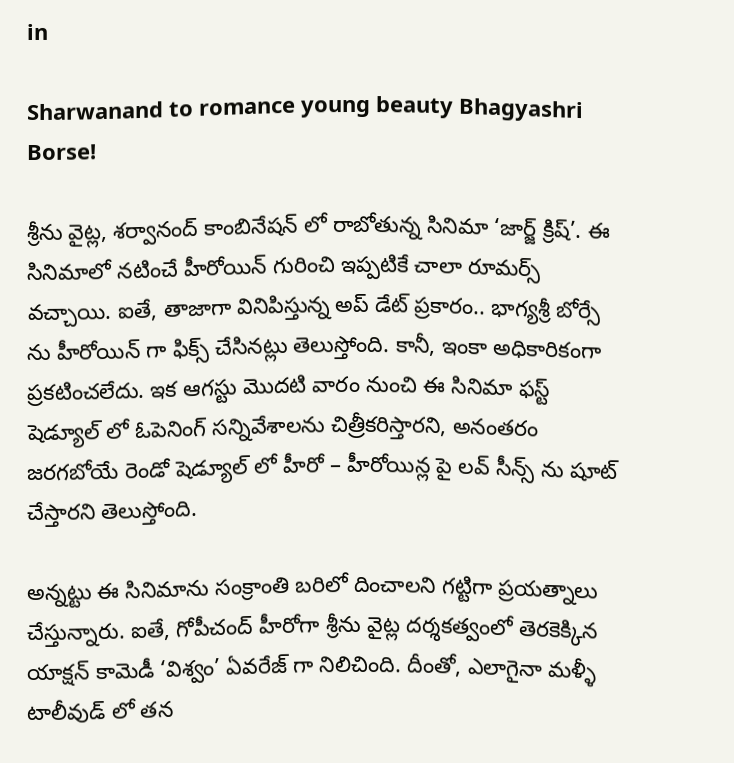in

Sharwanand to romance young beauty Bhagyashri Borse!

శ్రీను వైట్ల, శర్వానంద్ కాంబినేషన్ లో రాబోతున్న సినిమా ‘జార్జ్ క్రిష్’. ఈ సినిమాలో నటించే హీరోయిన్ గురించి ఇప్పటికే చాలా రూమర్స్ వచ్చాయి. ఐతే, తాజాగా వినిపిస్తున్న అప్ డేట్ ప్రకారం.. భాగ్యశ్రీ బోర్సే ను హీరోయిన్‌ గా ఫిక్స్ చేసినట్లు తెలుస్తోంది. కానీ, ఇంకా అధికారికంగా ప్రకటించలేదు. ఇక ఆగస్టు మొదటి వారం నుంచి ఈ సినిమా ఫస్ట్ షెడ్యూల్ లో ఓపెనింగ్ సన్నివేశాలను చిత్రీకరిస్తారని, అనంతరం జరగబోయే రెండో షెడ్యూల్ లో హీరో – హీరోయిన్ల పై లవ్ సీన్స్ ను షూట్ చేస్తారని తెలుస్తోంది.

అన్నట్టు ఈ సినిమాను సంక్రాంతి బరిలో దించాలని గట్టిగా ప్రయత్నాలు చేస్తున్నారు. ఐతే, గోపీచంద్ హీరోగా శ్రీను వైట్ల దర్శకత్వంలో తెరకెక్కిన యాక్షన్ కామెడీ ‘విశ్వం’ ఏవరేజ్ గా నిలిచింది. దీంతో, ఎలాగైనా మళ్ళీ టాలీవుడ్ లో తన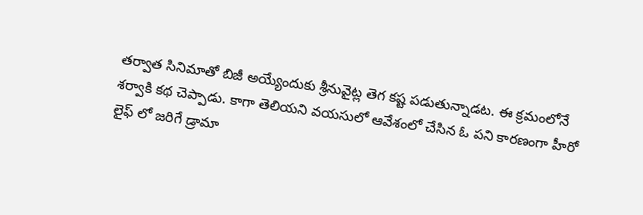తర్వాత సినిమాతో బిజీ అయ్యేందుకు శ్రీనువైట్ల తెగ కష్ట పడుతున్నాడట. ఈ క్రమంలోనే శర్వాకి కథ చెప్పాడు. కాగా తెలియని వయసులో ఆవేశంలో చేసిన ఓ పని కారణంగా హీరో లైఫ్ లో జరిగే డ్రామా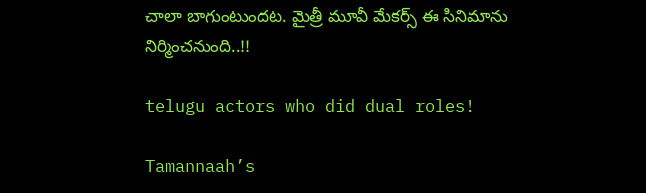చాలా బాగుంటుందట. మైత్రీ మూవీ మేకర్స్ ఈ సినిమాను నిర్మించనుంది..!!

telugu actors who did dual roles!

Tamannaah’s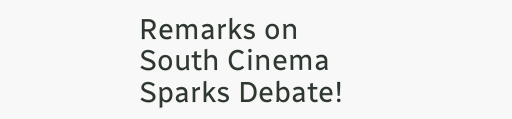Remarks on South Cinema Sparks Debate!